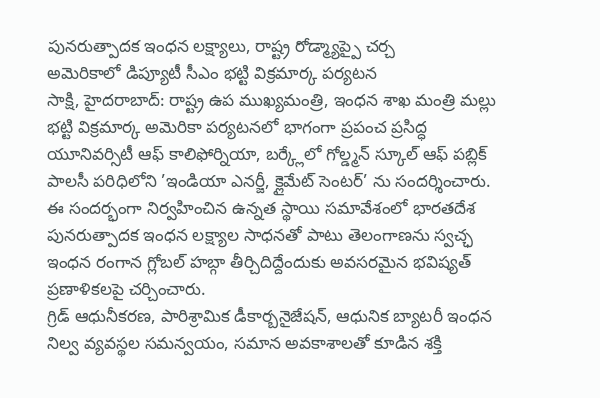పునరుత్పాదక ఇంధన లక్ష్యాలు, రాష్ట్ర రోడ్మ్యాప్పై చర్చ
అమెరికాలో డిప్యూటీ సీఎం భట్టి విక్రమార్క పర్యటన
సాక్షి, హైదరాబాద్: రాష్ట్ర ఉప ముఖ్యమంత్రి, ఇంధన శాఖ మంత్రి మల్లు భట్టి విక్రమార్క అమెరికా పర్యటనలో భాగంగా ప్రపంచ ప్రసిద్ధ యూనివర్సిటీ ఆఫ్ కాలిఫోర్నియా, బర్క్లేలో గోల్డ్మన్ స్కూల్ ఆఫ్ పబ్లిక్ పాలసీ పరిధిలోని ’ఇండియా ఎనర్జీ, క్లైమేట్ సెంటర్’ ను సందర్శించారు. ఈ సందర్భంగా నిర్వహించిన ఉన్నత స్థాయి సమావేశంలో భారతదేశ పునరుత్పాదక ఇంధన లక్ష్యాల సాధనతో పాటు తెలంగాణను స్వచ్ఛ ఇంధన రంగాన గ్లోబల్ హబ్గా తీర్చిదిద్దేందుకు అవసరమైన భవిష్యత్ ప్రణాళికలపై చర్చించారు.
గ్రిడ్ ఆధునీకరణ, పారిశ్రామిక డీకార్బనైజేషన్, ఆధునిక బ్యాటరీ ఇంధన నిల్వ వ్యవస్థల సమన్వయం, సమాన అవకాశాలతో కూడిన శక్తి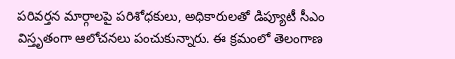పరివర్తన మార్గాలపై పరిశోధకులు, అధికారులతో డిప్యూటీ సీఎం విస్తృతంగా ఆలోచనలు పంచుకున్నారు. ఈ క్రమంలో తెలంగాణ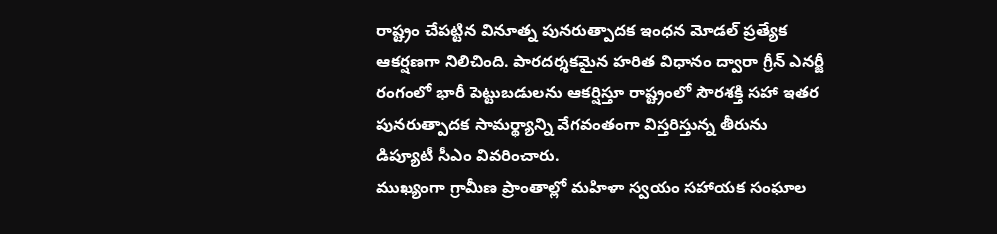రాష్ట్రం చేపట్టిన వినూత్న పునరుత్పాదక ఇంధన మోడల్ ప్రత్యేక ఆకర్షణగా నిలిచింది. పారదర్శకమైన హరిత విధానం ద్వారా గ్రీన్ ఎనర్జీ రంగంలో భారీ పెట్టుబడులను ఆకర్షిస్తూ రాష్ట్రంలో సౌరశక్తి సహా ఇతర పునరుత్పాదక సామర్థ్యాన్ని వేగవంతంగా విస్తరిస్తున్న తీరును డిప్యూటీ సీఎం వివరించారు.
ముఖ్యంగా గ్రామీణ ప్రాంతాల్లో మహిళా స్వయం సహాయక సంఘాల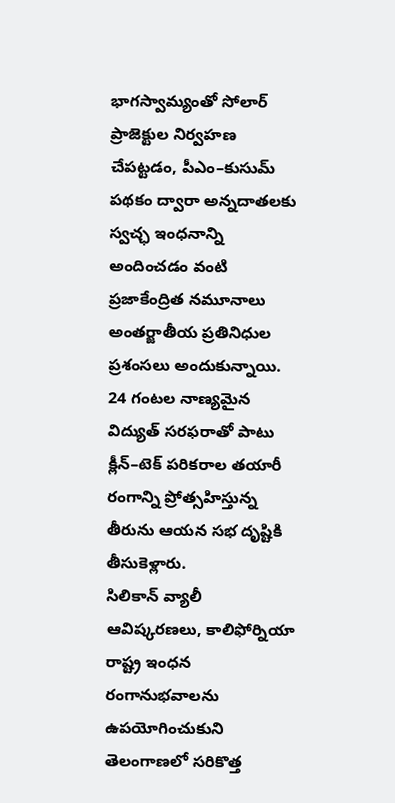భాగస్వామ్యంతో సోలార్ ప్రాజెక్టుల నిర్వహణ చేపట్టడం, పీఎం–కుసుమ్ పథకం ద్వారా అన్నదాతలకు స్వచ్ఛ ఇంధనాన్ని అందించడం వంటి ప్రజాకేంద్రిత నమూనాలు అంతర్జాతీయ ప్రతినిధుల ప్రశంసలు అందుకున్నాయి. 24 గంటల నాణ్యమైన విద్యుత్ సరఫరాతో పాటు క్లీన్–టెక్ పరికరాల తయారీ రంగాన్ని ప్రోత్సహిస్తున్న తీరును ఆయన సభ దృష్టికి తీసుకెళ్లారు.
సిలికాన్ వ్యాలీ ఆవిష్కరణలు, కాలిఫోర్నియా రాష్ట్ర ఇంధన రంగానుభవాలను ఉపయోగించుకుని తెలంగాణలో సరికొత్త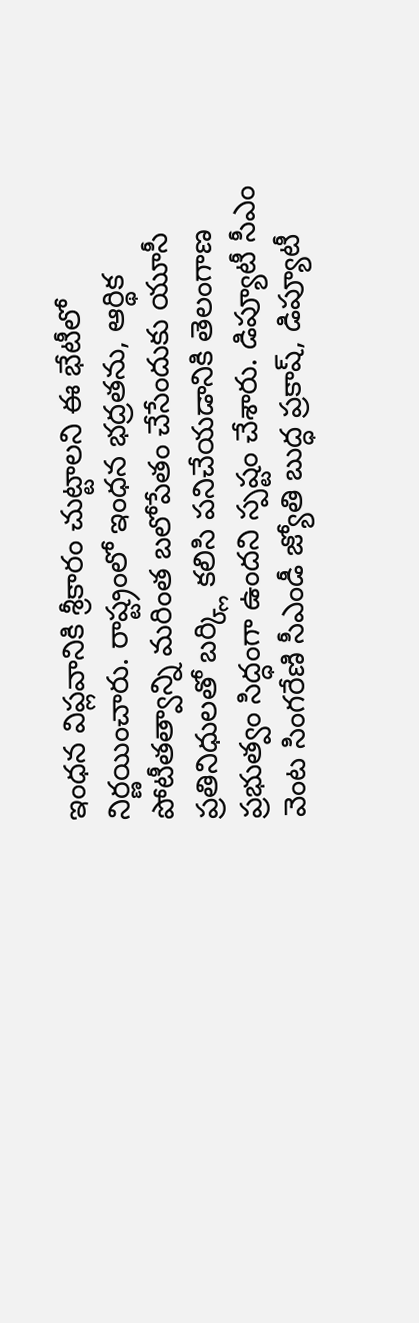ఇంధన విప్లవానికి శ్రీకారం చుట్టాలని ఈ భేటీలో నిర్ణయించారు. రాష్ట్రంలో ఇంధన భద్రతను, ఆర్థిక పోటీతత్వాన్ని మరింత బలోపేతం చేసేందుకు యూసీ ప్రతినిధులతో బర్క్లి కలిసి పనిచేయడానికి తెలంగాణ ప్రభుత్వం సిద్ధంగా ఉందని స్పష్టం చేశారు. డిప్యూటీ సీఎం వెంట సింగరేణి సీఎండీ జ్యోతి బుద్ధ ప్రకాష్, డిప్యూటీ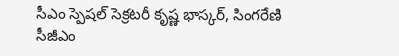సీఎం స్పెషల్ సెక్రటరీ కృష్ణ భాస్కర్, సింగరేణి సీజీఎం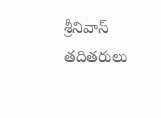శ్రీనివాస్ తదితరులు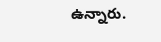ఉన్నారు.